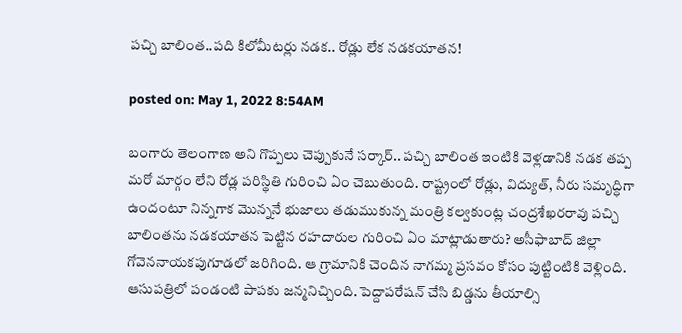పచ్చి బాలింత..పది కిలోమీటర్లు నడక.. రోడ్లు లేక నడకయాతన!

posted on: May 1, 2022 8:54AM

బంగారు తెలంగాణ అని గొప్పలు చెప్పుకునే సర్కార్.. పచ్చి బాలింత ఇంటికి వెళ్లడానికి నడక తప్ప మరో మార్గం లేని రోడ్ల పరిస్థితి గురించి ఏం చెబుతుంది. రాష్ట్రంలో రోడ్లు, విద్యుత్, నీరు సమృద్ధిగా ఉందంటూ నిన్నగాక మొన్ననే భుజాలు తడుముకున్న మంత్రి కల్వకుంట్ల చంద్రశేఖరరావు పచ్చి బాలింతను నడకయాతన పెట్టిన రహదారుల గురించి ఏం మాట్లాడుతారు? అసీఫాబాద్ జిల్లా గోవెననాయకపుగూడలో జరిగింది. ఆ గ్రామానికి చెందిన నాగమ్మ ప్రసవం కోసం పుట్టింటికి వెళ్లింది. ఆసుపత్రిలో పండంటి పాపకు జన్మనిచ్చింది. పెద్దాపరేషన్ చేసి బిడ్డను తీయాల్సి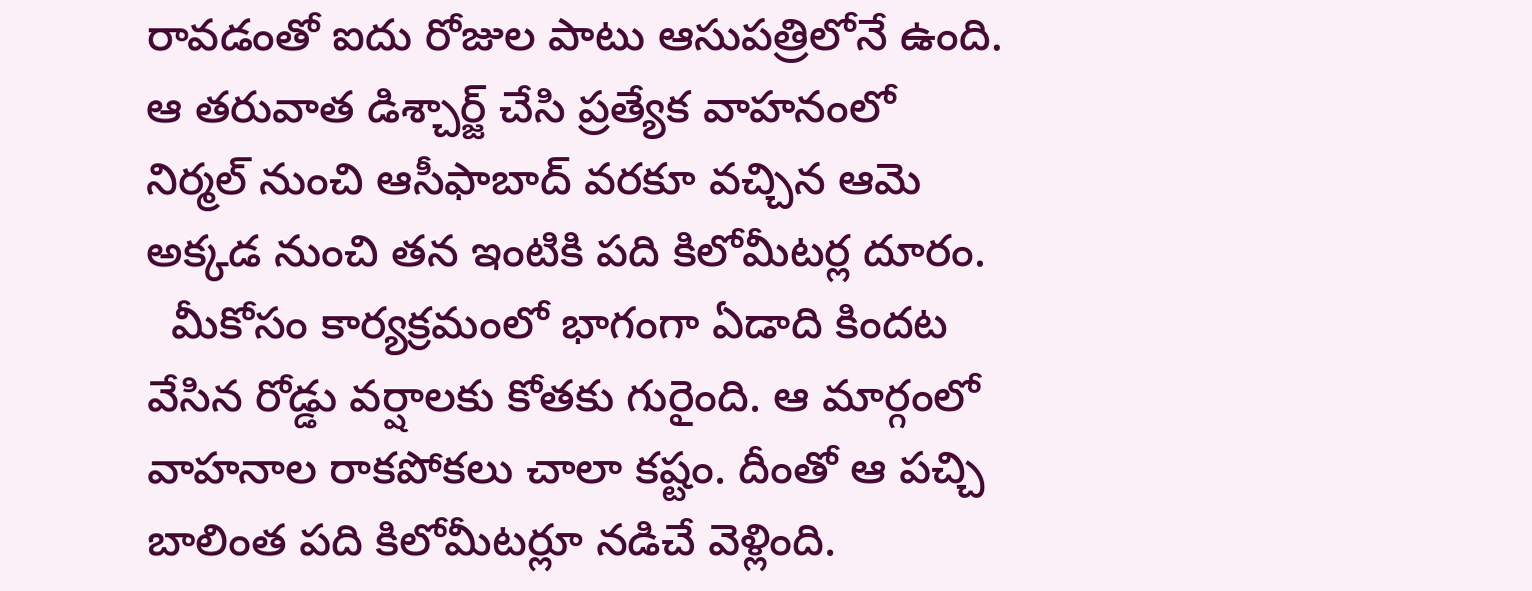రావడంతో ఐదు రోజుల పాటు ఆసుపత్రిలోనే ఉంది. ఆ తరువాత డిశ్చార్జ్ చేసి ప్రత్యేక వాహనంలో నిర్మల్ నుంచి ఆసీఫాబాద్ వరకూ వచ్చిన ఆమె అక్కడ నుంచి తన ఇంటికి పది కిలోమీటర్ల దూరం.
  మీకోసం కార్యక్రమంలో భాగంగా ఏడాది కిందట వేసిన రోడ్డు వర్షాలకు కోతకు గురైంది. ఆ మార్గంలో వాహనాల రాకపోకలు చాలా కష్టం. దీంతో ఆ పచ్చి బాలింత పది కిలోమీటర్లూ నడిచే వెళ్లింది.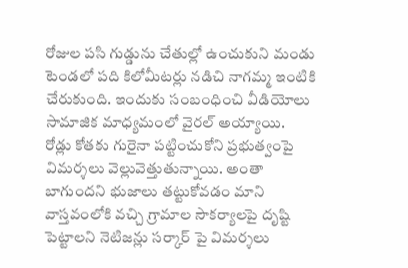రోజుల పసి గుడ్డును చేతుల్లో ఉంచుకుని మండు టెండలో పది కిలోమీటర్లు నడిచి నాగమ్మ ఇంటికి చేరుకుంది. ఇందుకు సంబంధించి వీడియోలు సామాజిక మాధ్యమంలో వైరల్ అయ్యాయి.  రోడ్లు కోతకు గురైనా పట్టించుకోని ప్రభుత్వంపై విమర్శలు వెల్లువెత్తుతున్నాయి. అంతా బాగుందని భుజాలు తట్టుకోవడం మాని వాస్తవంలోకి వచ్చి గ్రామాల సౌకర్యాలపై దృష్టి పెట్టాలని నెటిజన్లు సర్కార్ పై విమర్శలు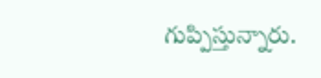గుప్పిస్తున్నారు.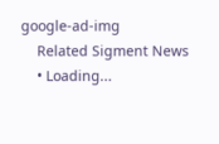google-ad-img
    Related Sigment News
    • Loading...